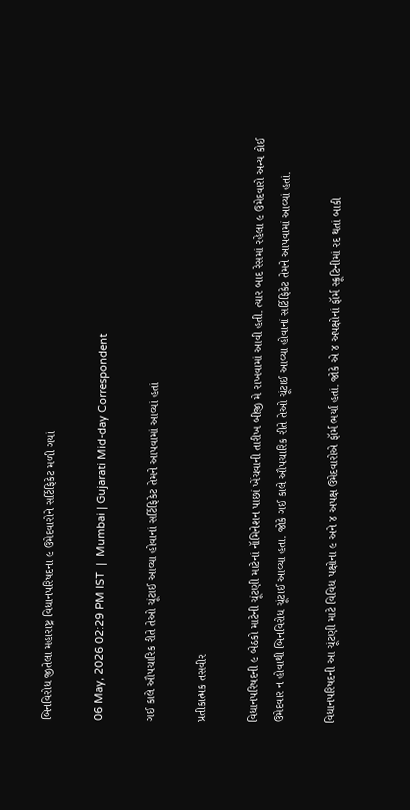બિનવિરોધ જીતેલા મહારાષ્ટ્ર વિધાનપરિષદના ૯ ઉમેદવારોને સર્ટિફિકેટ મળી ગયાં

06 May, 2026 02:29 PM IST  |  Mumbai | Gujarati Mid-day Correspondent

ગઈ કાલે ઔપચારિક રીતે તેઓ ચૂંટાઈ આવ્યા હોવાનાં સર્ટિફિકેટ તેમને આપવામાં આવ્યાં હતાં

પ્રતીકાત્મક તસવીર

વિધાનપરિષદની ૯ બેઠકો માટેની ચૂંટણી માટેનાં નૉમિનેશન પાછાં ખેંચવાની તારીખ બીજી મે રાખવામાં આવી હતી. ત્યાર બાદ રેસમાં રહેલા ૯ ઉમેદવારો અન્ય કોઈ ઉમેદવાર ન હોવાથી બિનવિરોધ ચૂંટાઈ આવ્યા હતા. જોકે ગઈ કાલે ઔપચારિક રીતે તેઓ ચૂંટાઈ આવ્યા હોવાનાં સર્ટિફિકેટ તેમને આપવામાં આવ્યાં હતાં.

વિધાનપરિષદની આ ચૂંટણી માટે વિવિધ પક્ષોના ૯ અને ૪ અપક્ષ ઉમેદવારોએ ફૉર્મ ભર્યાં હતાં. જોકે એ ૪ અપક્ષોનાં ફૉર્મ સ્ક્રૂટિનીમાં રદ થતાં બાકી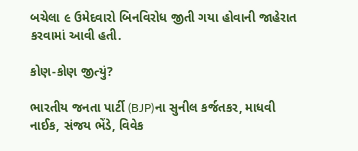બચેલા ૯ ઉમેદવારો બિનવિરોધ જીતી ગયા હોવાની જાહેરાત કરવામાં આવી હતી.

કોણ-કોણ જીત્યું?

ભારતીય જનતા પાર્ટી (BJP)ના સુનીલ કર્જતકર, માધવી નાઈક, સંજય ભેંડે, વિવેક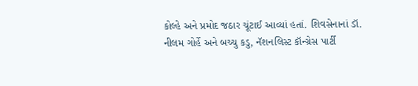કોલ્હે અને પ્રમોદ જઠાર ચૂંટાઈ આવ્યાં હતાં. શિવસેનાનાં ડૉ. નીલમ ગોર્હે અને બચ્ચુ કડુ, નૅશનલિસ્ટ કૉન્ગ્રેસ પાર્ટી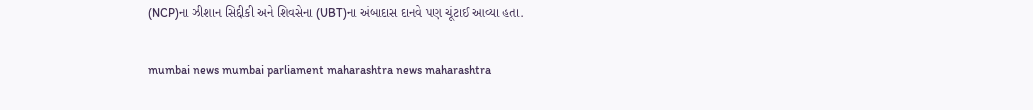(NCP)ના ઝીશાન સિદ્દીકી અને શિવસેના (UBT)ના અંબાદાસ દાનવે પણ ચૂંટાઈ આવ્યા હતા.

mumbai news mumbai parliament maharashtra news maharashtra